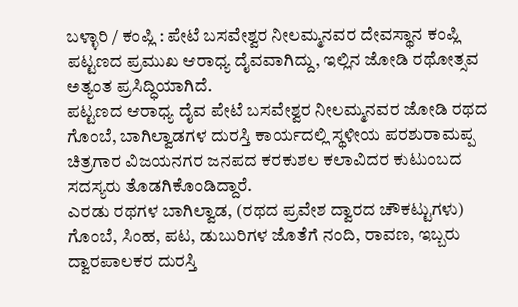ಬಳ್ಳಾರಿ / ಕಂಪ್ಲಿ : ಪೇಟೆ ಬಸವೇಶ್ವರ ನೀಲಮ್ಮನವರ ದೇವಸ್ಥಾನ ಕಂಪ್ಲಿ ಪಟ್ಟಣದ ಪ್ರಮುಖ ಆರಾಧ್ಯ ದೈವವಾಗಿದ್ದು, ಇಲ್ಲಿನ ಜೋಡಿ ರಥೋತ್ಸವ ಅತ್ಯಂತ ಪ್ರಸಿದ್ಧಿಯಾಗಿದೆ.
ಪಟ್ಟಣದ ಆರಾಧ್ಯ ದೈವ ಪೇಟೆ ಬಸವೇಶ್ವರ ನೀಲಮ್ಮನವರ ಜೋಡಿ ರಥದ ಗೊಂಬೆ, ಬಾಗಿಲ್ವಾಡಗಳ ದುರಸ್ತಿ ಕಾರ್ಯದಲ್ಲಿ ಸ್ಥಳೀಯ ಪರಶುರಾಮಪ್ಪ ಚಿತ್ರಗಾರ ವಿಜಯನಗರ ಜನಪದ ಕರಕುಶಲ ಕಲಾವಿದರ ಕುಟುಂಬದ ಸದಸ್ಯರು ತೊಡಗಿಕೊಂಡಿದ್ದಾರೆ.
ಎರಡು ರಥಗಳ ಬಾಗಿಲ್ವಾಡ, (ರಥದ ಪ್ರವೇಶ ದ್ವಾರದ ಚೌಕಟ್ಟುಗಳು) ಗೊಂಬೆ, ಸಿಂಹ, ಪಟ, ಡುಬುರಿಗಳ ಜೊತೆಗೆ ನಂದಿ, ರಾವಣ, ಇಬ್ಬರು ದ್ವಾರಪಾಲಕರ ದುರಸ್ತಿ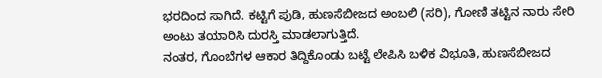ಭರದಿಂದ ಸಾಗಿದೆ. ಕಟ್ಟಿಗೆ ಪುಡಿ, ಹುಣಸೆಬೀಜದ ಅಂಬಲಿ (ಸರಿ), ಗೋಣಿ ತಟ್ಟಿನ ನಾರು ಸೇರಿ ಅಂಟು ತಯಾರಿಸಿ ದುರಸ್ತಿ ಮಾಡಲಾಗುತ್ತಿದೆ.
ನಂತರ, ಗೊಂಬೆಗಳ ಆಕಾರ ತಿದ್ದಿಕೊಂಡು ಬಟ್ಟೆ ಲೇಪಿಸಿ ಬಳಿಕ ವಿಭೂತಿ, ಹುಣಸೆಬೀಜದ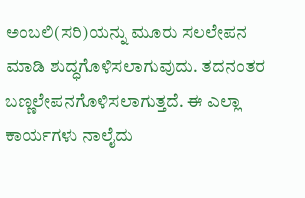ಅಂಬಲಿ(ಸರಿ)ಯನ್ನು ಮೂರು ಸಲಲೇಪನ ಮಾಡಿ ಶುದ್ಧಗೊಳಿಸಲಾಗುವುದು. ತದನಂತರ ಬಣ್ಣಲೇಪನಗೊಳಿಸಲಾಗುತ್ತದೆ. ಈ ಎಲ್ಲಾ ಕಾರ್ಯಗಳು ನಾಲೈದು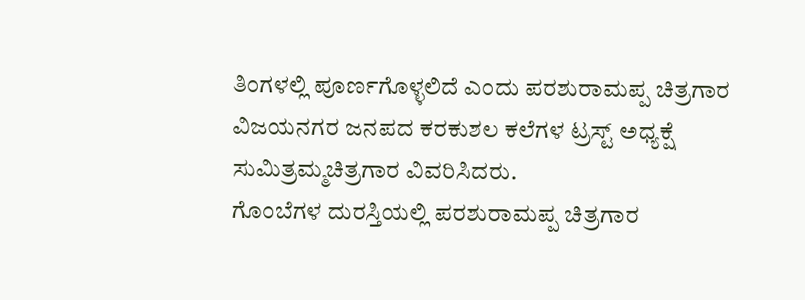ತಿಂಗಳಲ್ಲಿ ಪೂರ್ಣಗೊಳ್ಳಲಿದೆ ಎಂದು ಪರಶುರಾಮಪ್ಪ ಚಿತ್ರಗಾರ ವಿಜಯನಗರ ಜನಪದ ಕರಕುಶಲ ಕಲೆಗಳ ಟ್ರಸ್ಟ್ ಅಧ್ಯಕ್ಷೆ ಸುಮಿತ್ರಮ್ಮಚಿತ್ರಗಾರ ವಿವರಿಸಿದರು.
ಗೊಂಬೆಗಳ ದುರಸ್ತಿಯಲ್ಲಿ ಪರಶುರಾಮಪ್ಪ ಚಿತ್ರಗಾರ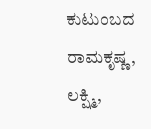ಕುಟುಂಬದ ರಾಮಕೃಷ್ಣ, ಲಕ್ಷ್ಮಿ,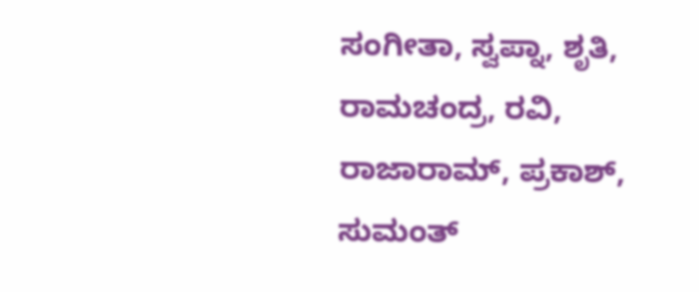ಸಂಗೀತಾ, ಸ್ವಪ್ನಾ, ಶೃತಿ, ರಾಮಚಂದ್ರ, ರವಿ, ರಾಜಾರಾಮ್, ಪ್ರಕಾಶ್, ಸುಮಂತ್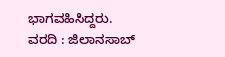ಭಾಗವಹಿಸಿದ್ದರು.
ವರದಿ : ಜಿಲಾನಸಾಬ್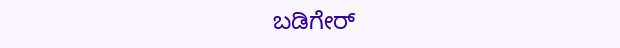ಬಡಿಗೇರ್